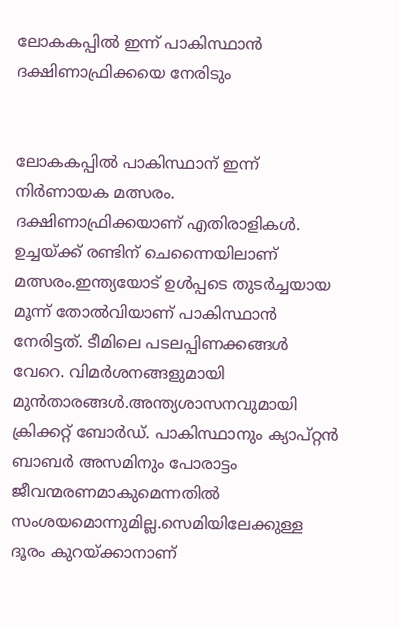ലോകകപ്പില്‍ ഇന്ന് പാകിസ്ഥാൻ ദക്ഷിണാഫ്രിക്കയെ നേരിടും


ലോകകപ്പില്‍ പാകിസ്ഥാന് ഇന്ന് നിര്‍ണായക മത്സരം. ദക്ഷിണാഫ്രിക്കയാണ് എതിരാളികള്‍. ഉച്ചയ്ക്ക് രണ്ടിന് ചെന്നൈയിലാണ് മത്സരം.ഇന്ത്യയോട് ഉള്‍പ്പടെ തുടര്‍ച്ചയായ മൂന്ന് തോല്‍വിയാണ് പാകിസ്ഥാന്‍ നേരിട്ടത്. ടീമിലെ പടലപ്പിണക്കങ്ങള്‍ വേറെ. വിമര്‍ശനങ്ങളുമായി മുന്‍താരങ്ങള്‍.അന്ത്യശാസനവുമായി ക്രിക്കറ്റ് ബോര്‍ഡ്. പാകിസ്ഥാനും ക്യാപ്റ്റന്‍ ബാബര്‍ അസമിനും പോരാട്ടം ജീവന്മരണമാകുമെന്നതില്‍ സംശയമൊന്നുമില്ല.സെമിയിലേക്കുള്ള ദൂരം കുറയ്ക്കാനാണ്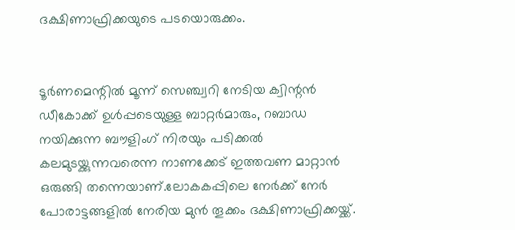ദക്ഷിണാഫ്രിക്കയുടെ പടയൊരുക്കം.


ടൂര്‍ണമെന്റില്‍ മൂന്ന് സെഞ്ച്വറി നേടിയ ക്വിന്റന്‍ ഡീകോക്ക് ഉള്‍പ്പടെയുള്ള ബാറ്റര്‍മാരും, റബാഡ നയിക്കുന്ന ബൗളിംഗ് നിരയും പടിക്കല്‍ കലമുടയ്ക്കുന്നവരെന്ന നാണക്കേട് ഇത്തവണ മാറ്റാന്‍ ഒരുങ്ങി തന്നെയാണ്.ലോകകപ്പിലെ നേര്‍ക്ക് നേര്‍ പോരാട്ടങ്ങളില്‍ നേരിയ മുന്‍ തൂക്കം ദക്ഷിണാഫ്രിക്കയ്ക്ക്.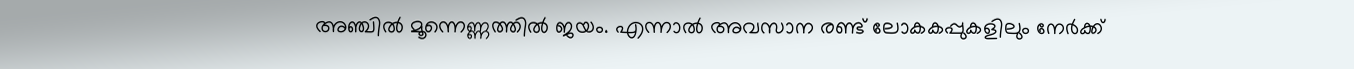അഞ്ചില്‍ മൂന്നെണ്ണത്തില്‍ ജയം. എന്നാല്‍ അവസാന രണ്ട് ലോകകപ്പുകളിലും നേര്‍ക്ക്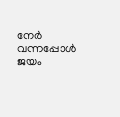നേര്‍ വന്നപ്പോള്‍ ജയം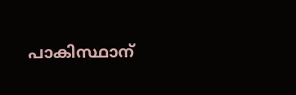പാകിസ്ഥാന്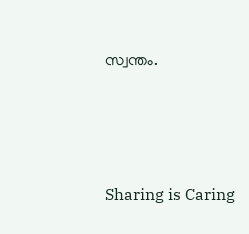സ്വന്തം.




Sharing is Caring